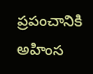ప్రపంచానికి అహింస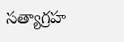సత్యాగ్రహ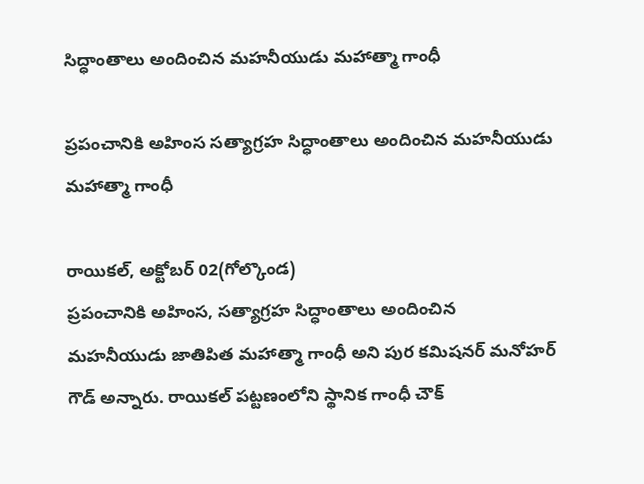సిద్ధాంతాలు అందించిన మహనీయుడు మహాత్మా గాంధీ

ప్రపంచానికి అహింస సత్యాగ్రహ సిద్ధాంతాలు అందించిన మహనీయుడు మహాత్మా గాంధీ

రాయికల్, అక్టోబర్ 02(గోల్కొండ)
ప్రపంచానికి అహింస, సత్యాగ్రహ సిద్ధాంతాలు అందించిన మహనీయుడు జాతిపిత మహాత్మా గాంధీ అని పుర కమిషనర్ మనోహర్ గౌడ్ అన్నారు. రాయికల్ పట్టణంలోని స్థానిక గాంధీ చౌక్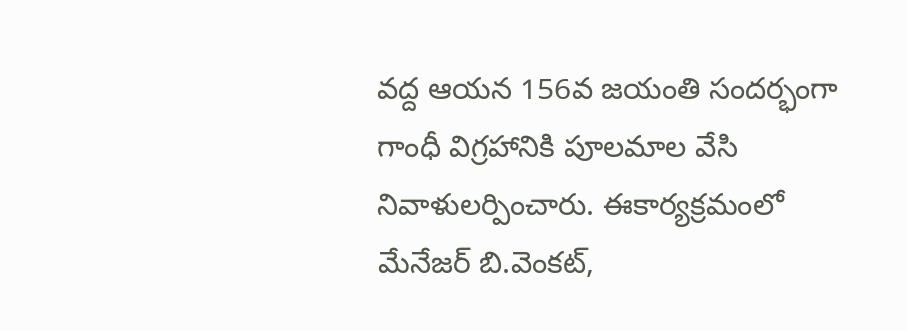వద్ద ఆయన 156వ జయంతి సందర్భంగా గాంధీ విగ్రహానికి పూలమాల వేసి నివాళులర్పించారు. ఈకార్యక్రమంలో మేనేజర్ బి.వెంకట్,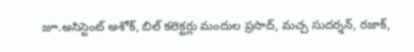జూ.అసిస్టెంట్ అశోక్, బిల్ కలెక్టర్లు మందుల ప్రసాద్, మచ్చ సుదర్శన్, రజాక్,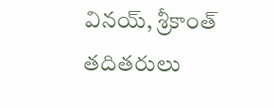వినయ్, శ్రీకాంత్ తదితరులు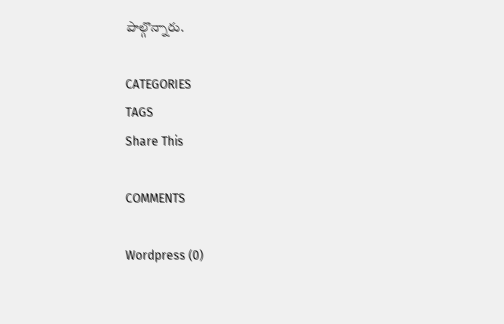పాల్గొన్నారు.

CATEGORIES
TAGS
Share This

COMMENTS

Wordpress (0)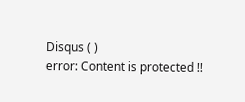Disqus ( )
error: Content is protected !!